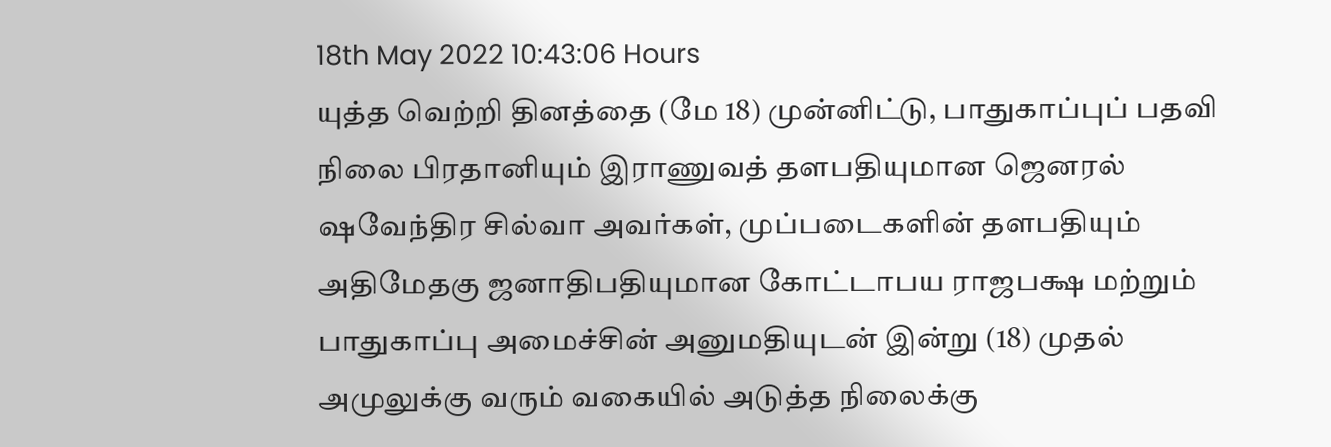18th May 2022 10:43:06 Hours
யுத்த வெற்றி தினத்தை (மே 18) முன்னிட்டு, பாதுகாப்புப் பதவி நிலை பிரதானியும் இராணுவத் தளபதியுமான ஜெனரல் ஷவேந்திர சில்வா அவர்கள், முப்படைகளின் தளபதியும் அதிமேதகு ஜனாதிபதியுமான கோட்டாபய ராஜபக்ஷ மற்றும் பாதுகாப்பு அமைச்சின் அனுமதியுடன் இன்று (18) முதல் அமுலுக்கு வரும் வகையில் அடுத்த நிலைக்கு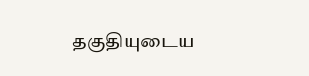தகுதியுடைய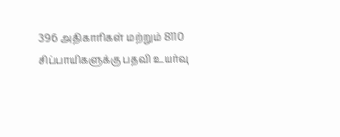396 அதிகாரிகள் மற்றும் 8110 சிப்பாயிகளுக்கு பதவி உயர்வு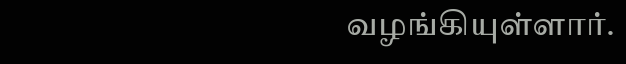வழங்கியுள்ளார்.